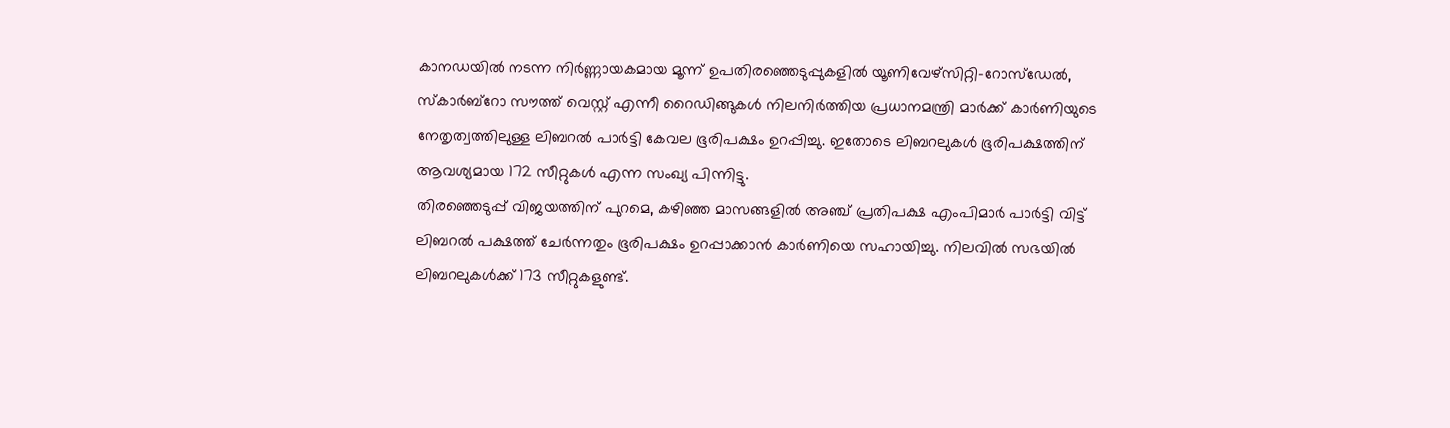കാനഡയിൽ നടന്ന നിർണ്ണായകമായ മൂന്ന് ഉപതിരഞ്ഞെടുപ്പുകളിൽ യൂണിവേഴ്സിറ്റി-റോസ്ഡേൽ, സ്കാർബ്റോ സൗത്ത് വെസ്റ്റ് എന്നീ റൈഡിങ്ങുകൾ നിലനിർത്തിയ പ്രധാനമന്ത്രി മാർക്ക് കാർണിയുടെ നേതൃത്വത്തിലുള്ള ലിബറൽ പാർട്ടി കേവല ഭൂരിപക്ഷം ഉറപ്പിച്ചു. ഇതോടെ ലിബറലുകൾ ഭൂരിപക്ഷത്തിന് ആവശ്യമായ 172 സീറ്റുകൾ എന്ന സംഖ്യ പിന്നിട്ടു.
തിരഞ്ഞെടുപ്പ് വിജയത്തിന് പുറമെ, കഴിഞ്ഞ മാസങ്ങളിൽ അഞ്ച് പ്രതിപക്ഷ എംപിമാർ പാർട്ടി വിട്ട് ലിബറൽ പക്ഷത്ത് ചേർന്നതും ഭൂരിപക്ഷം ഉറപ്പാക്കാൻ കാർണിയെ സഹായിച്ചു. നിലവിൽ സഭയിൽ ലിബറലുകൾക്ക് 173 സീറ്റുകളുണ്ട്.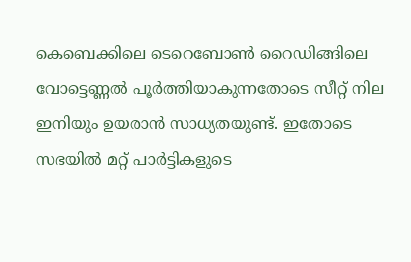കെബെക്കിലെ ടെറെബോൺ റൈഡിങ്ങിലെ വോട്ടെണ്ണൽ പൂർത്തിയാകുന്നതോടെ സീറ്റ് നില ഇനിയും ഉയരാൻ സാധ്യതയുണ്ട്. ഇതോടെ സഭയിൽ മറ്റ് പാർട്ടികളുടെ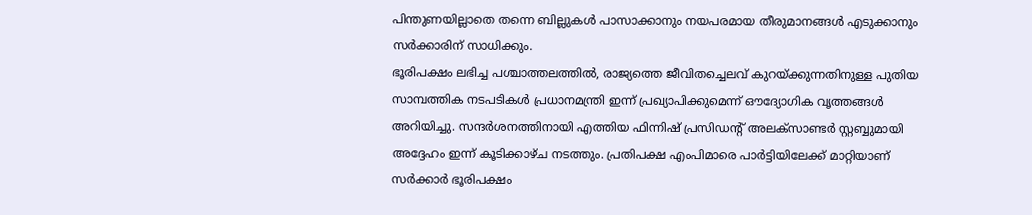പിന്തുണയില്ലാതെ തന്നെ ബില്ലുകൾ പാസാക്കാനും നയപരമായ തീരുമാനങ്ങൾ എടുക്കാനും സർക്കാരിന് സാധിക്കും.
ഭൂരിപക്ഷം ലഭിച്ച പശ്ചാത്തലത്തിൽ, രാജ്യത്തെ ജീവിതച്ചെലവ് കുറയ്ക്കുന്നതിനുള്ള പുതിയ സാമ്പത്തിക നടപടികൾ പ്രധാനമന്ത്രി ഇന്ന് പ്രഖ്യാപിക്കുമെന്ന് ഔദ്യോഗിക വൃത്തങ്ങൾ അറിയിച്ചു. സന്ദർശനത്തിനായി എത്തിയ ഫിന്നിഷ് പ്രസിഡന്റ് അലക്സാണ്ടർ സ്റ്റബ്ബുമായി അദ്ദേഹം ഇന്ന് കൂടിക്കാഴ്ച നടത്തും. പ്രതിപക്ഷ എംപിമാരെ പാർട്ടിയിലേക്ക് മാറ്റിയാണ് സർക്കാർ ഭൂരിപക്ഷം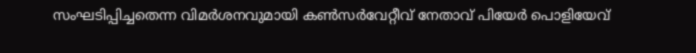സംഘടിപ്പിച്ചതെന്ന വിമർശനവുമായി കൺസർവേറ്റീവ് നേതാവ് പിയേർ പൊളിയേവ്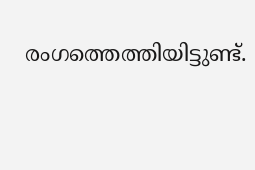രംഗത്തെത്തിയിട്ടുണ്ട്.